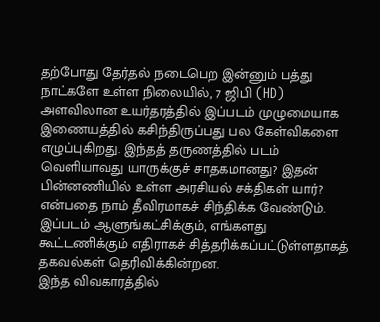தற்போது தேர்தல் நடைபெற இன்னும் பத்து நாட்களே உள்ள நிலையில், 7 ஜிபி (HD) அளவிலான உயர்தரத்தில் இப்படம் முழுமையாக இணையத்தில் கசிந்திருப்பது பல கேள்விகளை எழுப்புகிறது. இந்தத் தருணத்தில் படம் வெளியாவது யாருக்குச் சாதகமானது? இதன் பின்னணியில் உள்ள அரசியல் சக்திகள் யார்? என்பதை நாம் தீவிரமாகச் சிந்திக்க வேண்டும்.
இப்படம் ஆளுங்கட்சிக்கும், எங்களது கூட்டணிக்கும் எதிராகச் சித்தரிக்கப்பட்டுள்ளதாகத் தகவல்கள் தெரிவிக்கின்றன.
இந்த விவகாரத்தில்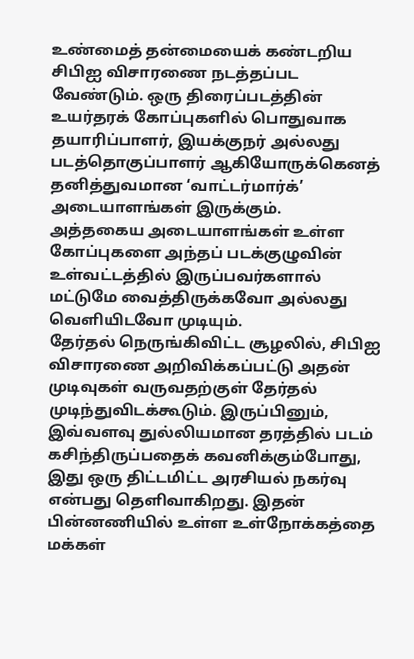உண்மைத் தன்மையைக் கண்டறிய சிபிஐ விசாரணை நடத்தப்பட வேண்டும். ஒரு திரைப்படத்தின் உயர்தரக் கோப்புகளில் பொதுவாக தயாரிப்பாளர், இயக்குநர் அல்லது படத்தொகுப்பாளர் ஆகியோருக்கெனத் தனித்துவமான ‘வாட்டர்மார்க்’ அடையாளங்கள் இருக்கும்.
அத்தகைய அடையாளங்கள் உள்ள கோப்புகளை அந்தப் படக்குழுவின் உள்வட்டத்தில் இருப்பவர்களால் மட்டுமே வைத்திருக்கவோ அல்லது வெளியிடவோ முடியும்.
தேர்தல் நெருங்கிவிட்ட சூழலில், சிபிஐ விசாரணை அறிவிக்கப்பட்டு அதன் முடிவுகள் வருவதற்குள் தேர்தல் முடிந்துவிடக்கூடும். இருப்பினும், இவ்வளவு துல்லியமான தரத்தில் படம் கசிந்திருப்பதைக் கவனிக்கும்போது, இது ஒரு திட்டமிட்ட அரசியல் நகர்வு என்பது தெளிவாகிறது. இதன் பின்னணியில் உள்ள உள்நோக்கத்தை மக்கள்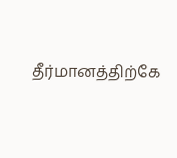தீர்மானத்திற்கே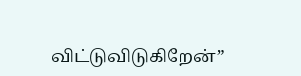விட்டுவிடுகிறேன்”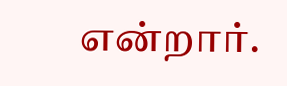என்றார்.